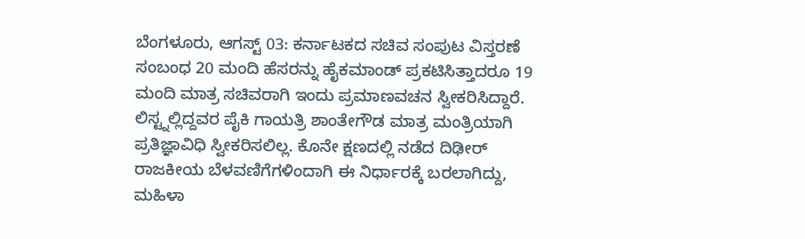ಬೆಂಗಳೂರು, ಆಗಸ್ಟ್ 03: ಕರ್ನಾಟಕದ ಸಚಿವ ಸಂಪುಟ ವಿಸ್ತರಣೆ ಸಂಬಂಧ 20 ಮಂದಿ ಹೆಸರನ್ನು ಹೈಕಮಾಂಡ್ ಪ್ರಕಟಿಸಿತ್ತಾದರೂ 19 ಮಂದಿ ಮಾತ್ರ ಸಚಿವರಾಗಿ ಇಂದು ಪ್ರಮಾಣವಚನ ಸ್ವೀಕರಿಸಿದ್ದಾರೆ. ಲಿಸ್ಟ್ನಲ್ಲಿದ್ದವರ ಪೈಕಿ ಗಾಯತ್ರಿ ಶಾಂತೇಗೌಡ ಮಾತ್ರ ಮಂತ್ರಿಯಾಗಿ ಪ್ರತಿಜ್ಞಾವಿಧಿ ಸ್ವೀಕರಿಸಲಿಲ್ಲ. ಕೊನೇ ಕ್ಷಣದಲ್ಲಿ ನಡೆದ ದಿಢೀರ್ ರಾಜಕೀಯ ಬೆಳವಣಿಗೆಗಳಿಂದಾಗಿ ಈ ನಿರ್ಧಾರಕ್ಕೆ ಬರಲಾಗಿದ್ದು, ಮಹಿಳಾ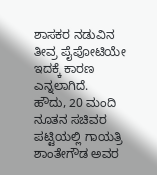ಶಾಸಕರ ನಡುವಿನ ತೀವ್ರ ಪೈಪೋಟಿಯೇ ಇದಕ್ಕೆ ಕಾರಣ ಎನ್ನಲಾಗಿದೆ.
ಹೌದು, 20 ಮಂದಿ ನೂತನ ಸಚಿವರ ಪಟ್ಟಿಯಲ್ಲಿ ಗಾಯತ್ರಿ ಶಾಂತೇಗೌಡ ಅವರ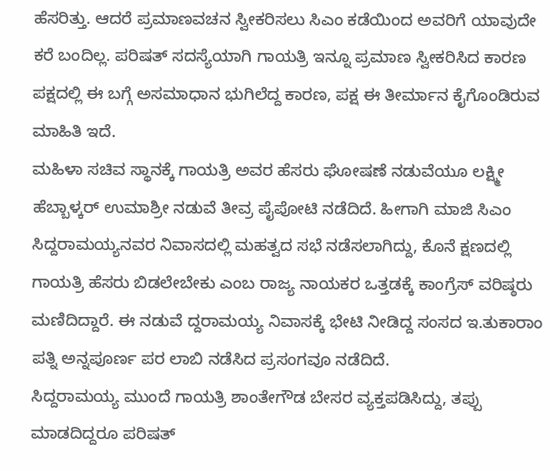ಹೆಸರಿತ್ತು. ಆದರೆ ಪ್ರಮಾಣವಚನ ಸ್ವೀಕರಿಸಲು ಸಿಎಂ ಕಡೆಯಿಂದ ಅವರಿಗೆ ಯಾವುದೇ ಕರೆ ಬಂದಿಲ್ಲ. ಪರಿಷತ್ ಸದಸ್ಯೆಯಾಗಿ ಗಾಯತ್ರಿ ಇನ್ನೂ ಪ್ರಮಾಣ ಸ್ವೀಕರಿಸಿದ ಕಾರಣ ಪಕ್ಷದಲ್ಲಿ ಈ ಬಗ್ಗೆ ಅಸಮಾಧಾನ ಭುಗಿಲೆದ್ದ ಕಾರಣ, ಪಕ್ಷ ಈ ತೀರ್ಮಾನ ಕೈಗೊಂಡಿರುವ ಮಾಹಿತಿ ಇದೆ.
ಮಹಿಳಾ ಸಚಿವ ಸ್ಥಾನಕ್ಕೆ ಗಾಯತ್ರಿ ಅವರ ಹೆಸರು ಘೋಷಣೆ ನಡುವೆಯೂ ಲಕ್ಷ್ಮೀ ಹೆಬ್ಬಾಳ್ಕರ್ ಉಮಾಶ್ರೀ ನಡುವೆ ತೀವ್ರ ಪೈಪೋಟಿ ನಡೆದಿದೆ. ಹೀಗಾಗಿ ಮಾಜಿ ಸಿಎಂ ಸಿದ್ದರಾಮಯ್ಯನವರ ನಿವಾಸದಲ್ಲಿ ಮಹತ್ವದ ಸಭೆ ನಡೆಸಲಾಗಿದ್ದು, ಕೊನೆ ಕ್ಷಣದಲ್ಲಿ ಗಾಯತ್ರಿ ಹೆಸರು ಬಿಡಲೇಬೇಕು ಎಂಬ ರಾಜ್ಯ ನಾಯಕರ ಒತ್ತಡಕ್ಕೆ ಕಾಂಗ್ರೆಸ್ ವರಿಷ್ಠರು ಮಣಿದಿದ್ದಾರೆ. ಈ ನಡುವೆ ದ್ದರಾಮಯ್ಯ ನಿವಾಸಕ್ಕೆ ಭೇಟಿ ನೀಡಿದ್ದ ಸಂಸದ ಇ.ತುಕಾರಾಂ ಪತ್ನಿ ಅನ್ನಪೂರ್ಣ ಪರ ಲಾಬಿ ನಡೆಸಿದ ಪ್ರಸಂಗವೂ ನಡೆದಿದೆ.
ಸಿದ್ದರಾಮಯ್ಯ ಮುಂದೆ ಗಾಯತ್ರಿ ಶಾಂತೇಗೌಡ ಬೇಸರ ವ್ಯಕ್ತಪಡಿಸಿದ್ದು, ತಪ್ಪು ಮಾಡದಿದ್ದರೂ ಪರಿಷತ್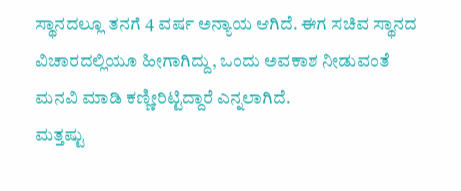ಸ್ಥಾನದಲ್ಲೂ ತನಗೆ 4 ವರ್ಷ ಅನ್ಯಾಯ ಆಗಿದೆ. ಈಗ ಸಚಿವ ಸ್ಥಾನದ ವಿಚಾರದಲ್ಲಿಯೂ ಹೀಗಾಗಿದ್ದು, ಒಂದು ಅವಕಾಶ ನೀಡುವಂತೆ ಮನವಿ ಮಾಡಿ ಕಣ್ಣೀರಿಟ್ಟಿದ್ದಾರೆ ಎನ್ನಲಾಗಿದೆ.
ಮತ್ತಷ್ಟು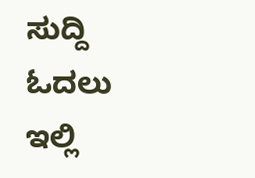ಸುದ್ದಿ ಓದಲು ಇಲ್ಲಿ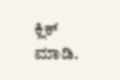ಕ್ಲಿಕ್ ಮಾಡಿ.